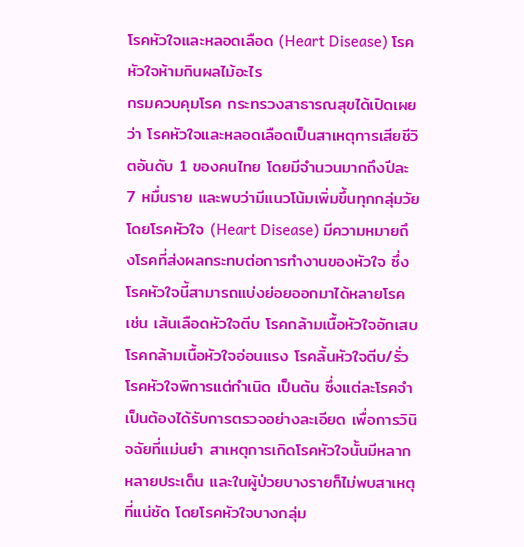โรคหัวใจและหลอดเลือด (Heart Disease) โรคหัวใจห้ามกินผลไม้อะไร
กรมควบคุมโรค กระทรวงสาธารณสุขได้เปิดเผยว่า โรคหัวใจและหลอดเลือดเป็นสาเหตุการเสียชีวิตอันดับ 1 ของคนไทย โดยมีจำนวนมากถึงปีละ 7 หมื่นราย และพบว่ามีแนวโน้มเพิ่มขึ้นทุกกลุ่มวัย โดยโรคหัวใจ (Heart Disease) มีความหมายถึงโรคที่ส่งผลกระทบต่อการทำงานของหัวใจ ซึ่งโรคหัวใจนี้สามารถแบ่งย่อยออกมาได้หลายโรค เช่น เส้นเลือดหัวใจตีบ โรคกล้ามเนื้อหัวใจอักเสบ โรคกล้ามเนื้อหัวใจอ่อนแรง โรคลิ้นหัวใจตีบ/รั่ว โรคหัวใจพิการแต่กำเนิด เป็นต้น ซึ่งแต่ละโรคจำเป็นต้องได้รับการตรวจอย่างละเอียด เพื่อการวินิจฉัยที่แม่นยำ สาเหตุการเกิดโรคหัวใจนั้นมีหลากหลายประเด็น และในผู้ป่วยบางรายก็ไม่พบสาเหตุที่แน่ชัด โดยโรคหัวใจบางกลุ่ม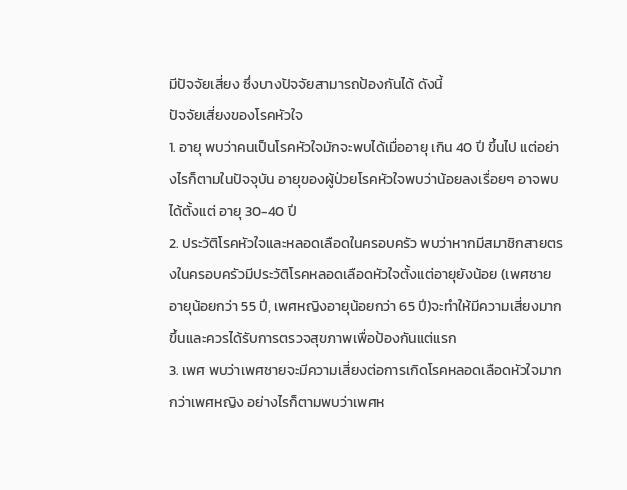มีปัจจัยเสี่ยง ซึ่งบางปัจจัยสามารถป้องกันได้ ดังนี้
ปัจจัยเสี่ยงของโรคหัวใจ
1. อายุ พบว่าคนเป็นโรคหัวใจมักจะพบได้เมื่ออายุ เกิน 40 ปี ขึ้นไป แต่อย่างไรก็ตามในปัจจุบัน อายุของผู้ป่วยโรคหัวใจพบว่าน้อยลงเรื่อยๆ อาจพบได้ตั้งแต่ อายุ 30-40 ปี
2. ประวัติโรคหัวใจและหลอดเลือดในครอบครัว พบว่าหากมีสมาชิกสายตรงในครอบครัวมีประวัติโรคหลอดเลือดหัวใจตั้งแต่อายุยังน้อย (เพศชายอายุน้อยกว่า 55 ปี, เพศหญิงอายุน้อยกว่า 65 ปี)จะทำให้มีความเสี่ยงมากขึ้นและควรได้รับการตรวจสุขภาพเพื่อป้องกันแต่แรก
3. เพศ พบว่าเพศชายจะมีความเสี่ยงต่อการเกิดโรคหลอดเลือดหัวใจมากกว่าเพศหญิง อย่างไรก็ตามพบว่าเพศห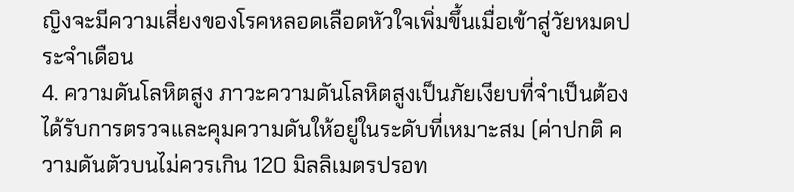ญิงจะมีความเสี่ยงของโรคหลอดเลือดหัวใจเพิ่มขึ้นเมื่อเข้าสู่วัยหมดประจำเดือน
4. ความดันโลหิตสูง ภาวะความดันโลหิตสูงเป็นภัยเงียบที่จำเป็นต้องได้รับการตรวจและคุมความดันให้อยู่ในระดับที่เหมาะสม (ค่าปกติ ความดันตัวบนไม่ควรเกิน 120 มิลลิเมตรปรอท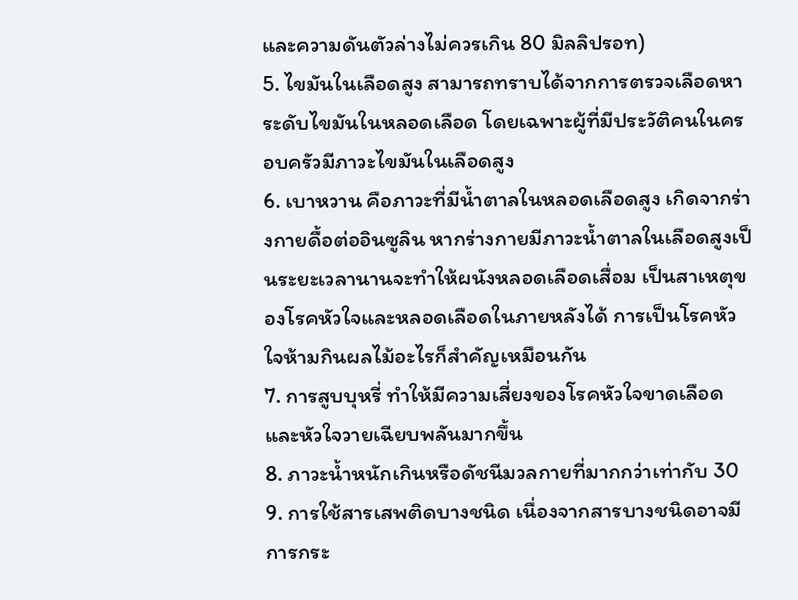และความดันตัวล่างไม่ควรเกิน 80 มิลลิปรอท)
5. ไขมันในเลือดสูง สามารถทราบได้จากการตรวจเลือดหาระดับไขมันในหลอดเลือด โดยเฉพาะผู้ที่มีประวัติคนในครอบครัวมีภาวะไขมันในเลือดสูง
6. เบาหวาน คือภาวะที่มีน้ำตาลในหลอดเลือดสูง เกิดจากร่างกายดื้อต่ออินซูลิน หากร่างกายมีภาวะน้ำตาลในเลือดสูงเป็นระยะเวลานานจะทำให้ผนังหลอดเลือดเสื่อม เป็นสาเหตุของโรคหัวใจและหลอดเลือดในภายหลังได้ การเป็นโรคหัวใจห้ามกินผลไม้อะไรก็สำคัญเหมือนกัน
7. การสูบบุหรี่ ทำให้มีความเสี่ยงของโรคหัวใจขาดเลือด และหัวใจวายเฉียบพลันมากขึ้น
8. ภาวะน้ำหนักเกินหรือดัชนีมวลกายที่มากกว่าเท่ากับ 30
9. การใช้สารเสพติดบางชนิด เนื่องจากสารบางชนิดอาจมีการกระ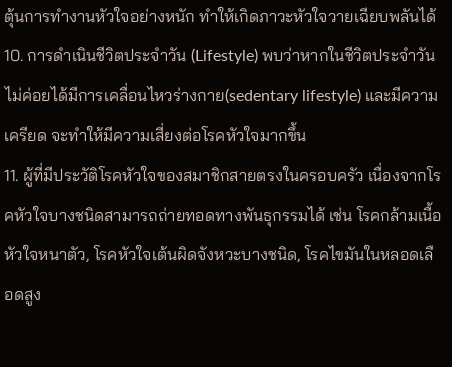ตุ้นการทำงานหัวใจอย่างหนัก ทำให้เกิดภาวะหัวใจวายเฉียบพลันได้
10. การดำเนินชีวิตประจำวัน (Lifestyle) พบว่าหากในชีวิตประจำวันไม่ค่อยได้มีการเคลื่อนไหวร่างกาย(sedentary lifestyle) และมีความเครียด จะทำให้มีความเสี่ยงต่อโรคหัวใจมากขึ้น
11. ผู้ที่มีประวัติโรคหัวใจของสมาชิกสายตรงในครอบครัว เนื่องจากโรคหัวใจบางชนิดสามารถถ่ายทอดทางพันธุกรรมได้ เช่น โรคกล้ามเนื้อหัวใจหนาตัว, โรคหัวใจเต้นผิดจังหวะบางชนิด, โรคไขมันในหลอดเลือดสูง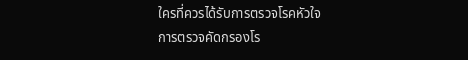ใครที่ควรได้รับการตรวจโรคหัวใจ
การตรวจคัดกรองโร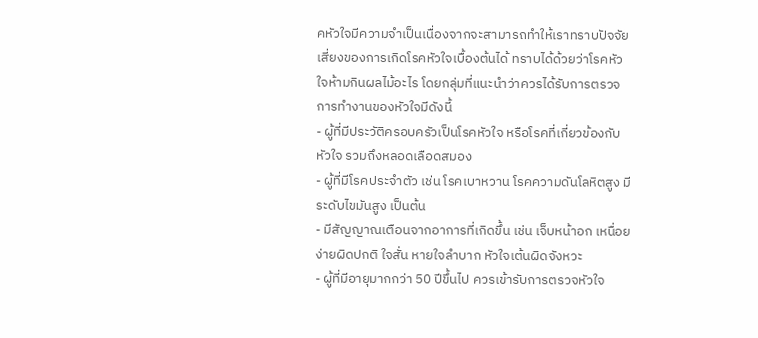คหัวใจมีความจำเป็นเนื่องจากจะสามารถทำให้เราทราบปัจจัยเสี่ยงของการเกิดโรคหัวใจเบื้องต้นได้ ทราบได้ด้วยว่าโรคหัวใจห้ามกินผลไม้อะไร โดยกลุ่มที่แนะนำว่าควรได้รับการตรวจการทำงานของหัวใจมีดังนี้
- ผู้ที่มีประวัติครอบครัวเป็นโรคหัวใจ หรือโรคที่เกี่ยวข้องกับหัวใจ รวมถึงหลอดเลือดสมอง
- ผู้ที่มีโรคประจำตัว เช่น โรคเบาหวาน โรคความดันโลหิตสูง มีระดับไขมันสูง เป็นต้น
- มีสัญญาณเตือนจากอาการที่เกิดขึ้น เช่น เจ็บหน้าอก เหนื่อยง่ายผิดปกติ ใจสั่น หายใจลำบาก หัวใจเต้นผิดจังหวะ
- ผู้ที่มีอายุมากกว่า 50 ปีขึ้นไป ควรเข้ารับการตรวจหัวใจ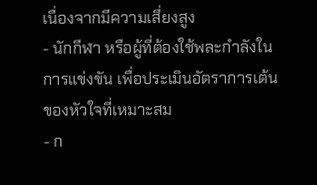เนื่องจากมีความเสี่ยงสูง
- นักกีฬา หรือผู้ที่ต้องใช้พละกำลังในการแข่งขัน เพื่อประเมินอัตราการเต้นของหัวใจที่เหมาะสม
- ก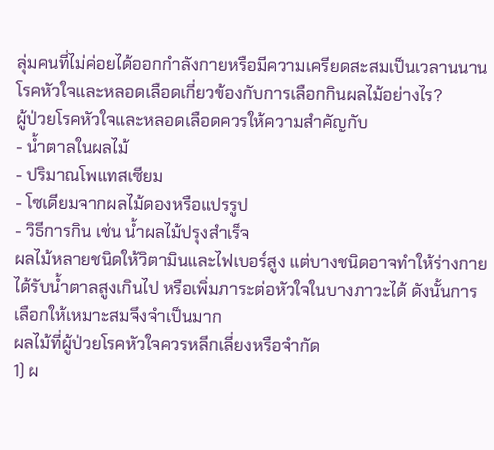ลุ่มคนที่ไม่ค่อยได้ออกกำลังกายหรือมีความเครียดสะสมเป็นเวลานนาน
โรคหัวใจและหลอดเลือดเกี่ยวข้องกับการเลือกกินผลไม้อย่างไร?
ผู้ป่วยโรคหัวใจและหลอดเลือดควรให้ความสำคัญกับ
- น้ำตาลในผลไม้
- ปริมาณโพแทสเซียม
- โซเดียมจากผลไม้ดองหรือแปรรูป
- วิธีการกิน เช่น น้ำผลไม้ปรุงสำเร็จ
ผลไม้หลายชนิดให้วิตามินและไฟเบอร์สูง แต่บางชนิดอาจทำให้ร่างกายได้รับน้ำตาลสูงเกินไป หรือเพิ่มภาระต่อหัวใจในบางภาวะได้ ดังนั้นการเลือกให้เหมาะสมจึงจำเป็นมาก
ผลไม้ที่ผู้ป่วยโรคหัวใจควรหลีกเลี่ยงหรือจำกัด
1) ผ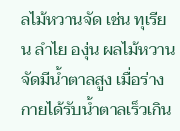ลไม้หวานจัด เช่น ทุเรียน ลำไย องุ่น ผลไม้หวานจัดมีน้ำตาลสูง เมื่อร่างกายได้รับน้ำตาลเร็วเกิน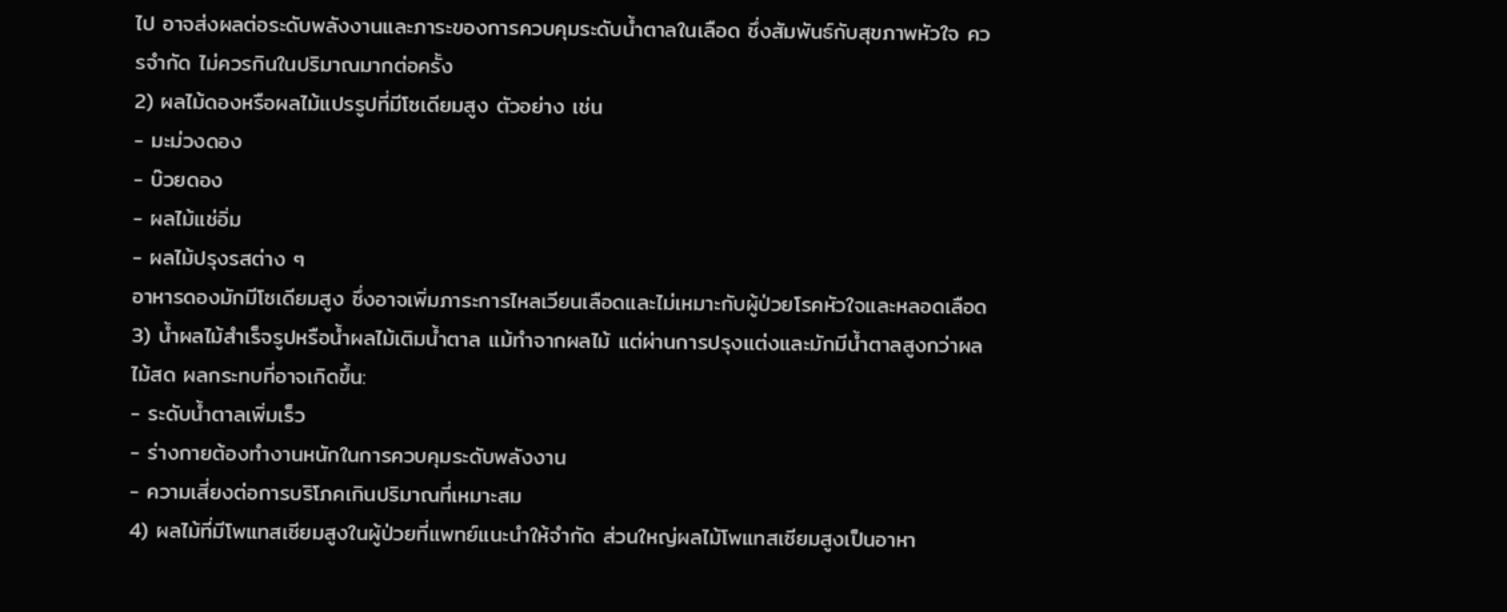ไป อาจส่งผลต่อระดับพลังงานและภาระของการควบคุมระดับน้ำตาลในเลือด ซึ่งสัมพันธ์กับสุขภาพหัวใจ ควรจำกัด ไม่ควรกินในปริมาณมากต่อครั้ง
2) ผลไม้ดองหรือผลไม้แปรรูปที่มีโซเดียมสูง ตัวอย่าง เช่น
- มะม่วงดอง
- บ๊วยดอง
- ผลไม้แช่อิ่ม
- ผลไม้ปรุงรสต่าง ๆ
อาหารดองมักมีโซเดียมสูง ซึ่งอาจเพิ่มภาระการไหลเวียนเลือดและไม่เหมาะกับผู้ป่วยโรคหัวใจและหลอดเลือด
3) น้ำผลไม้สำเร็จรูปหรือน้ำผลไม้เติมน้ำตาล แม้ทำจากผลไม้ แต่ผ่านการปรุงแต่งและมักมีน้ำตาลสูงกว่าผลไม้สด ผลกระทบที่อาจเกิดขึ้น:
- ระดับน้ำตาลเพิ่มเร็ว
- ร่างกายต้องทำงานหนักในการควบคุมระดับพลังงาน
- ความเสี่ยงต่อการบริโภคเกินปริมาณที่เหมาะสม
4) ผลไม้ที่มีโพแทสเซียมสูงในผู้ป่วยที่แพทย์แนะนำให้จำกัด ส่วนใหญ่ผลไม้โพแทสเซียมสูงเป็นอาหา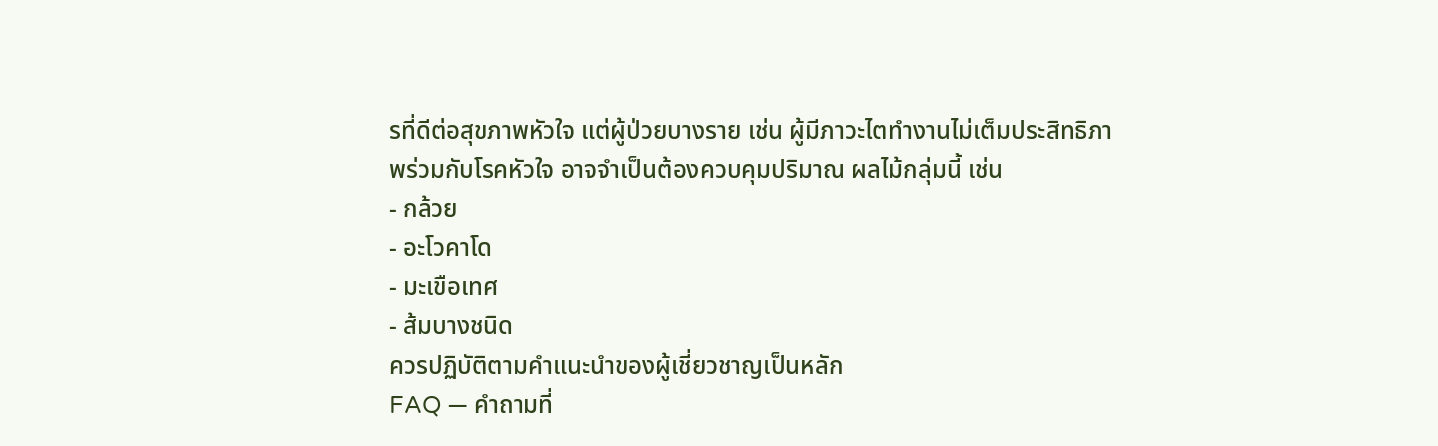รที่ดีต่อสุขภาพหัวใจ แต่ผู้ป่วยบางราย เช่น ผู้มีภาวะไตทำงานไม่เต็มประสิทธิภาพร่วมกับโรคหัวใจ อาจจำเป็นต้องควบคุมปริมาณ ผลไม้กลุ่มนี้ เช่น
- กล้วย
- อะโวคาโด
- มะเขือเทศ
- ส้มบางชนิด
ควรปฏิบัติตามคำแนะนำของผู้เชี่ยวชาญเป็นหลัก
FAQ — คำถามที่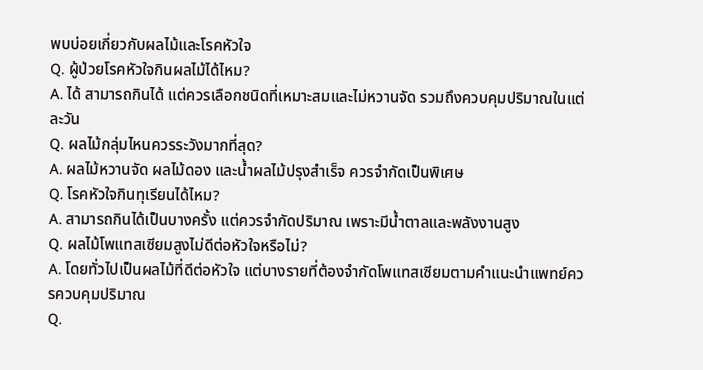พบบ่อยเกี่ยวกับผลไม้และโรคหัวใจ
Q. ผู้ป่วยโรคหัวใจกินผลไม้ได้ไหม?
A. ได้ สามารถกินได้ แต่ควรเลือกชนิดที่เหมาะสมและไม่หวานจัด รวมถึงควบคุมปริมาณในแต่ละวัน
Q. ผลไม้กลุ่มไหนควรระวังมากที่สุด?
A. ผลไม้หวานจัด ผลไม้ดอง และน้ำผลไม้ปรุงสำเร็จ ควรจำกัดเป็นพิเศษ
Q. โรคหัวใจกินทุเรียนได้ไหม?
A. สามารถกินได้เป็นบางครั้ง แต่ควรจำกัดปริมาณ เพราะมีน้ำตาลและพลังงานสูง
Q. ผลไม้โพแทสเซียมสูงไม่ดีต่อหัวใจหรือไม่?
A. โดยทั่วไปเป็นผลไม้ที่ดีต่อหัวใจ แต่บางรายที่ต้องจำกัดโพแทสเซียมตามคำแนะนำแพทย์ควรควบคุมปริมาณ
Q.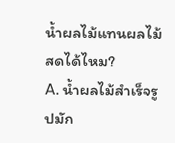น้ำผลไม้แทนผลไม้สดได้ไหม?
A. น้ำผลไม้สำเร็จรูปมัก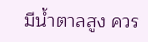มีน้ำตาลสูง ควร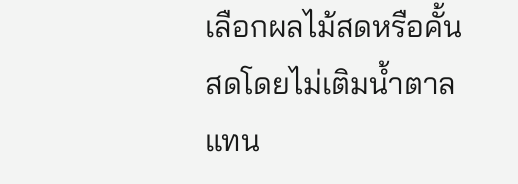เลือกผลไม้สดหรือคั้นสดโดยไม่เติมน้ำตาลแทน